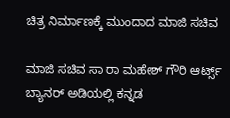ಚಿತ್ರ ನಿರ್ಮಾಣಕ್ಕೆ ಮುಂದಾದ ಮಾಜಿ ಸಚಿವ

ಮಾಜಿ ಸಚಿವ ಸಾ ರಾ ಮಹೇಶ್ ಗೌರಿ ಆರ್ಟ್ಸ್ ಬ್ಯಾನರ್ ಅಡಿಯಲ್ಲಿ ಕನ್ನಡ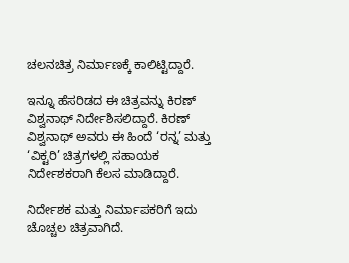ಚಲನಚಿತ್ರ ನಿರ್ಮಾಣಕ್ಕೆ ಕಾಲಿಟ್ಟಿದ್ದಾರೆ.

ಇನ್ನೂ ಹೆಸರಿಡದ ಈ ಚಿತ್ರವನ್ನು ಕಿರಣ್ ವಿಶ್ವನಾಥ್ ನಿರ್ದೇಶಿಸಲಿದ್ದಾರೆ. ಕಿರಣ್ ವಿಶ್ವನಾಥ್ ಅವರು ಈ ಹಿಂದೆ ‘ರನ್ನ’ ಮತ್ತು ‘ವಿಕ್ಟರಿ’ ಚಿತ್ರಗಳಲ್ಲಿ ಸಹಾಯಕ ನಿರ್ದೇಶಕರಾಗಿ ಕೆಲಸ ಮಾಡಿದ್ದಾರೆ.

ನಿರ್ದೇಶಕ ಮತ್ತು ನಿರ್ಮಾಪಕರಿಗೆ ಇದು ಚೊಚ್ಚಲ ಚಿತ್ರವಾಗಿದೆ.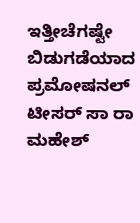ಇತ್ತೀಚೆಗಷ್ಟೇ ಬಿಡುಗಡೆಯಾದ ಪ್ರಮೋಷನಲ್ ಟೀಸರ್ ಸಾ ರಾ ಮಹೇಶ್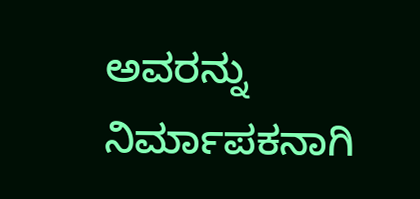ಅವರನ್ನು ನಿರ್ಮಾಪಕನಾಗಿ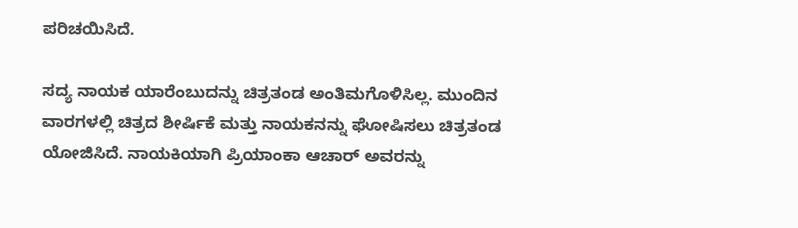ಪರಿಚಯಿಸಿದೆ.

ಸದ್ಯ ನಾಯಕ ಯಾರೆಂಬುದನ್ನು ಚಿತ್ರತಂಡ ಅಂತಿಮಗೊಳಿಸಿಲ್ಲ. ಮುಂದಿನ ವಾರಗಳಲ್ಲಿ ಚಿತ್ರದ ಶೀರ್ಷಿಕೆ ಮತ್ತು ನಾಯಕನನ್ನು ಘೋಷಿಸಲು ಚಿತ್ರತಂಡ ಯೋಜಿಸಿದೆ. ನಾಯಕಿಯಾಗಿ ಪ್ರಿಯಾಂಕಾ ಆಚಾರ್ ಅವರನ್ನು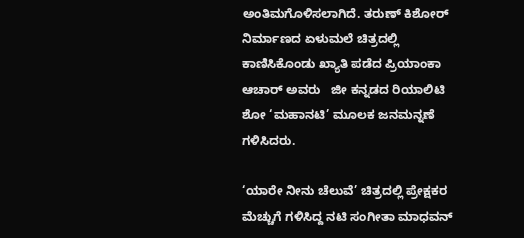ಅಂತಿಮಗೊಳಿಸಲಾಗಿದೆ. ತರುಣ್ ಕಿಶೋರ್ ನಿರ್ಮಾಣದ ಏಳುಮಲೆ ಚಿತ್ರದಲ್ಲಿ ಕಾಣಿಸಿಕೊಂಡು ಖ್ಯಾತಿ ಪಡೆದ ಪ್ರಿಯಾಂಕಾ ಆಚಾರ್ ಅವರು   ಜೀ ಕನ್ನಡದ ರಿಯಾಲಿಟಿ ಶೋ ‘ಮಹಾನಟಿ’ ಮೂಲಕ ಜನಮನ್ನಣೆ ಗಳಿಸಿದರು.

‘ಯಾರೇ ನೀನು ಚೆಲುವೆ’ ಚಿತ್ರದಲ್ಲಿ ಪ್ರೇಕ್ಷಕರ ಮೆಚ್ಚುಗೆ ಗಳಿಸಿದ್ದ ನಟಿ ಸಂಗೀತಾ ಮಾಧವನ್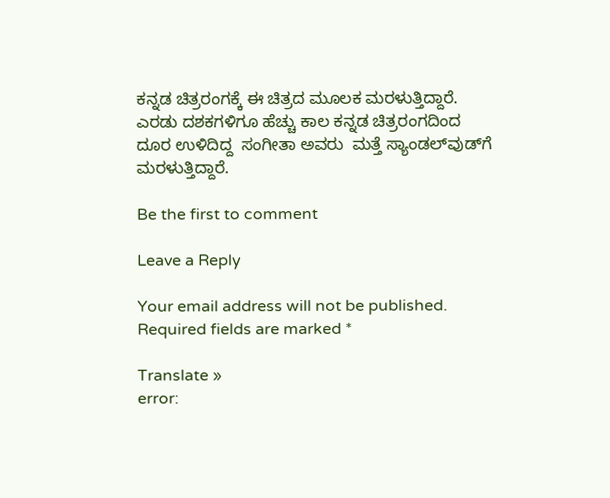ಕನ್ನಡ ಚಿತ್ರರಂಗಕ್ಕೆ ಈ ಚಿತ್ರದ ಮೂಲಕ ಮರಳುತ್ತಿದ್ದಾರೆ.  ಎರಡು ದಶಕಗಳಿಗೂ ಹೆಚ್ಚು ಕಾಲ ಕನ್ನಡ ಚಿತ್ರರಂಗದಿಂದ ದೂರ ಉಳಿದಿದ್ದ  ಸಂಗೀತಾ ಅವರು  ಮತ್ತೆ ಸ್ಯಾಂಡಲ್‌ವುಡ್‌ಗೆ ಮರಳುತ್ತಿದ್ದಾರೆ.

Be the first to comment

Leave a Reply

Your email address will not be published. Required fields are marked *

Translate »
error: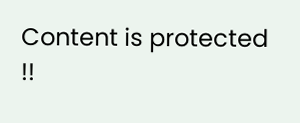Content is protected !!